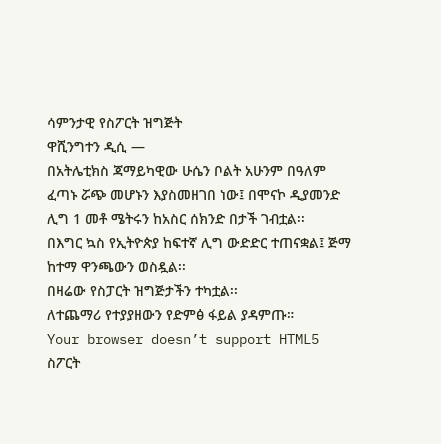ሳምንታዊ የስፖርት ዝግጅት
ዋሺንግተን ዲሲ —
በአትሌቲክስ ጃማይካዊው ሁሴን ቦልት አሁንም በዓለም ፈጣኑ ሯጭ መሆኑን እያስመዘገበ ነው፤ በሞናኮ ዲያመንድ ሊግ 1 መቶ ሜትሩን ከአስር ሰክንድ በታች ገብቷል፡፡
በእግር ኳስ የኢትዮጵያ ከፍተኛ ሊግ ውድድር ተጠናቋል፤ ጅማ ከተማ ዋንጫውን ወስዷል፡፡
በዛሬው የስፓርት ዝግጅታችን ተካቷል፡፡
ለተጨማሪ የተያያዘውን የድምፅ ፋይል ያዳምጡ።
Your browser doesn’t support HTML5
ስፖርት